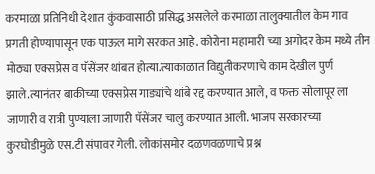करमाळा प्रतिनिधी देशात कुंकवासाठी प्रसिद्ध असलेले करमाळा तालुक्यातील केम गाव प्रगती होण्यापासून एक पाऊल मागे सरकत आहे. कोरोना महामारी च्या अगोदर केम मध्ये तीन मोठ्या एक्सप्रेस व पॅसेंजर थांबत होत्या.त्याकाळात विद्युतीकरणाचे काम देखील पुर्ण झाले.त्यानंतर बाकीच्या एक्सप्रेस गाड्यांचे थांबे रद्द करण्यात आले, व फक्त सोलापूर ला जाणारी व रात्री पुण्याला जाणारी पॅसेंजर चालु करण्यात आली. भाजप सरकारच्या कुरघोडीमुळे एस.टी संपावर गेली. लोकांसमोर दळणवळणाचे प्रश्न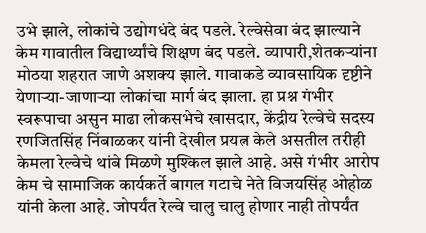उभे झाले, लोकांचे उद्योगधंदे बंद पडले. रेल्वेसेवा बंद झाल्याने केम गावातील विद्यार्थ्यांचे शिक्षण बंद पडले. व्यापारी,शेतकऱ्यांना मोठया शहरात जाणे अशक्य झाले. गावाकडे व्यावसायिक दृष्टीने येणाऱ्या-जाणाऱ्या लोकांचा मार्ग बंद झाला. हा प्रश्न गंभीर स्वरूपाचा असुन माढा लोकसभेचे खासदार, केंद्रीय रेल्वेचे सदस्य रणजितसिंह निंबाळकर यांनी देखील प्रयत्न केले असतील तरीही केमला रेल्वेचे थांबे मिळणे मुश्किल झाले आहे. असे गंभीर आरोप केम चे सामाजिक कार्यकर्ते बागल गटाचे नेते विजयसिंह ओहोळ यांनी केला आहे. जोपर्यंत रेल्वे चालु चालु होणार नाही तोपर्यंत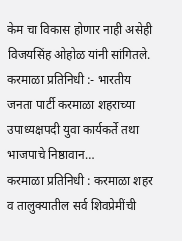केम चा विकास होणार नाही असेही विजयसिंह ओहोळ यांनी सांगितले.
करमाळा प्रतिनिधी :- भारतीय जनता पार्टी करमाळा शहराच्या उपाध्यक्षपदी युवा कार्यकर्ते तथा भाजपाचे निष्ठावान…
करमाळा प्रतिनिधी : करमाळा शहर व तालुक्यातील सर्व शिवप्रेमींची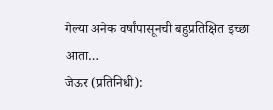गेल्या अनेक वर्षांपासूनची बहुप्रतिक्षित इच्छा आता…
जेऊर (प्रतिनिधी):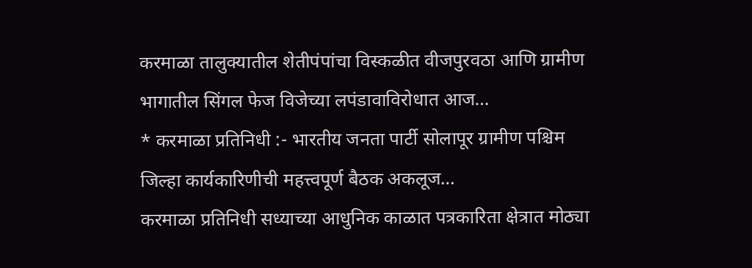करमाळा तालुक्यातील शेतीपंपांचा विस्कळीत वीजपुरवठा आणि ग्रामीण भागातील सिंगल फेज विजेच्या लपंडावाविरोधात आज…
* करमाळा प्रतिनिधी :- भारतीय जनता पार्टी सोलापूर ग्रामीण पश्चिम जिल्हा कार्यकारिणीची महत्त्वपूर्ण बैठक अकलूज…
करमाळा प्रतिनिधी सध्याच्या आधुनिक काळात पत्रकारिता क्षेत्रात मोठ्या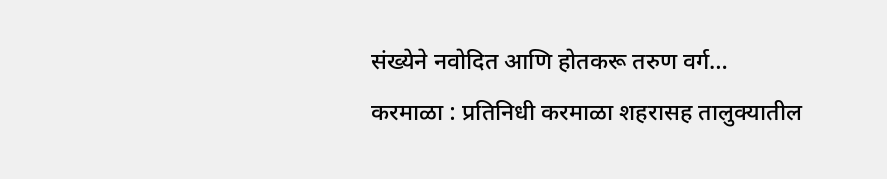संख्येने नवोदित आणि होतकरू तरुण वर्ग…
करमाळा : प्रतिनिधी करमाळा शहरासह तालुक्यातील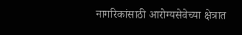नागरिकांसाठी आरोग्यसेवेच्या क्षेत्रात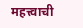महत्त्वाची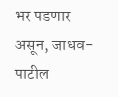भर पडणार असून, जाधव-पाटील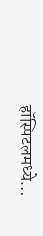हॉस्पिटलमध्ये…